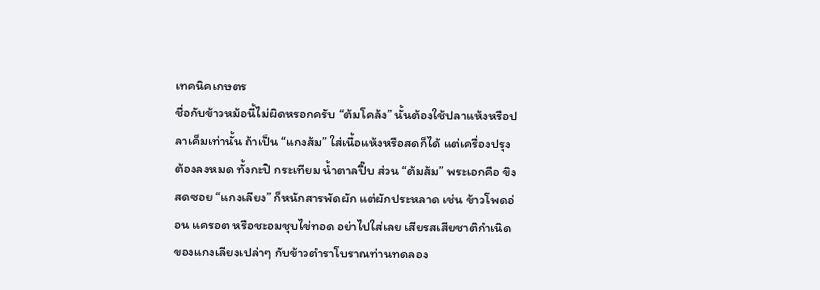เทคนิคเกษตร
ชื่อกับข้าวหม้อนี้ไม่ผิดหรอกครับ “ต้มโคล้ง” นั้นต้องใช้ปลาแห้งหรือปลาเค็มเท่านั้น ถ้าเป็น “แกงส้ม” ใส่เนื้อแห้งหรือสดก็ได้ แต่เครื่องปรุงต้องลงหมด ทั้งกะปิ กระเทียม น้ำตาลปี๊บ ส่วน “ต้มส้ม” พระเอกคือ ขิงสดซอย “แกงเลียง” ก็หนักสารพัดผัก แต่ผักประหลาด เช่น ข้าวโพดอ่อน แครอต หรือชะอมชุบไข่ทอด อย่าไปใส่เลย เสียรสเสียชาติกำเนิดของแกงเลียงเปล่าๆ กับข้าวตำราโบราณท่านทดลอง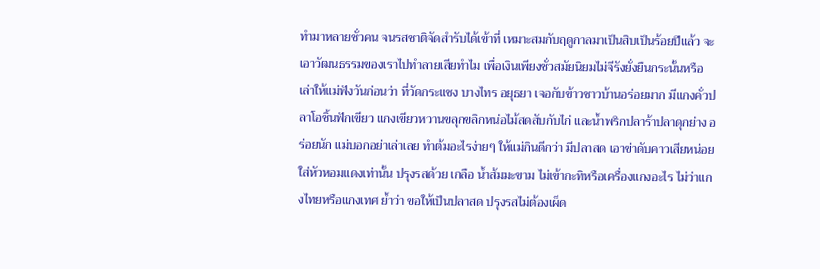ทำมาหลายชั่วคน จนรสชาติจัดสำรับได้เข้าที่ เหมาะสมกับฤดูกาลมาเป็นสิบเป็นร้อยปีแล้ว จะเอาวัฒนธรรมของเราไปทำลายเสียทำไม เพื่อเงินเพียงชั่วสมัยนิยมไม่จีรังยั่งยืนกระนั้นหรือ เล่าให้แม่ฟังวันก่อนว่า ที่วัดกระแชง บางไทร อยุธยา เจอกับข้าวชาวบ้านอร่อยมาก มีแกงคั่วปลาโอชิ้นฟักเขียว แกงเขียวหวานขลุกขลิกหน่อไม้สดสับกับไก่ และน้ำพริกปลาร้าปลาดุกย่าง อร่อยนัก แม่บอกอย่าเล่าเลย ทำต้มอะไรง่ายๆ ให้แม่กินดีกว่า มีปลาสด เอาข่าดับคาวเสียหน่อย ใส่หัวหอมแดงเท่านั้น ปรุงรสด้วย เกลือ น้ำส้มมะขาม ไม่เข้ากะทิหรือเครื่องแกงอะไร ไม่ว่าแกงไทยหรือแกงเทศ ย้ำว่า ขอให้เป็นปลาสด ปรุงรสไม่ต้องเผ็ด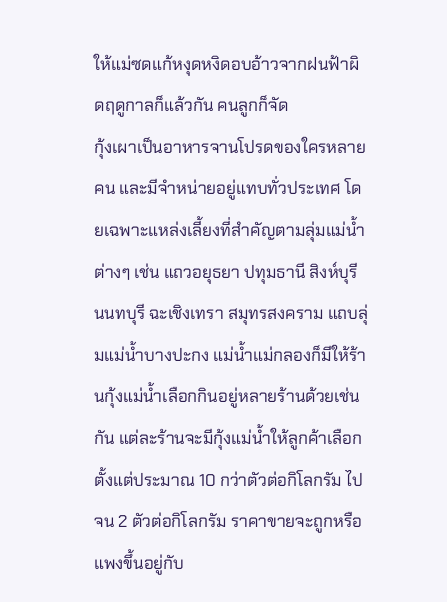ให้แม่ซดแก้หงุดหงิดอบอ้าวจากฝนฟ้าผิดฤดูกาลก็แล้วกัน คนลูกก็จัด
กุ้งเผาเป็นอาหารจานโปรดของใครหลายคน และมีจำหน่ายอยู่แทบทั่วประเทศ โดยเฉพาะแหล่งเลี้ยงที่สำคัญตามลุ่มแม่น้ำต่างๆ เช่น แถวอยุธยา ปทุมธานี สิงห์บุรี นนทบุรี ฉะเชิงเทรา สมุทรสงคราม แถบลุ่มแม่น้ำบางปะกง แม่น้ำแม่กลองก็มีให้ร้านกุ้งแม่น้ำเลือกกินอยู่หลายร้านด้วยเช่นกัน แต่ละร้านจะมีกุ้งแม่น้ำให้ลูกค้าเลือกตั้งแต่ประมาณ 10 กว่าตัวต่อกิโลกรัม ไปจน 2 ตัวต่อกิโลกรัม ราคาขายจะถูกหรือแพงขึ้นอยู่กับ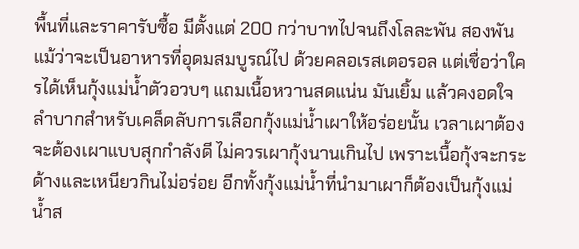พื้นที่และราคารับซื้อ มีตั้งแต่ 200 กว่าบาทไปจนถึงโลละพัน สองพัน แม้ว่าจะเป็นอาหารที่อุดมสมบูรณ์ไป ด้วยคลอเรสเตอรอล แต่เชื่อว่าใครได้เห็นกุ้งแม่น้ำตัวอวบๆ แถมเนื้อหวานสดแน่น มันเยิ้ม แล้วคงอดใจลำบากสำหรับเคล็ดลับการเลือกกุ้งแม่น้ำเผาให้อร่อยนั้น เวลาเผาต้องจะต้องเผาแบบสุกกำลังดี ไม่ควรเผากุ้งนานเกินไป เพราะเนื้อกุ้งจะกระด้างและเหนียวกินไม่อร่อย อีกทั้งกุ้งแม่น้ำที่นำมาเผาก็ต้องเป็นกุ้งแม่น้ำส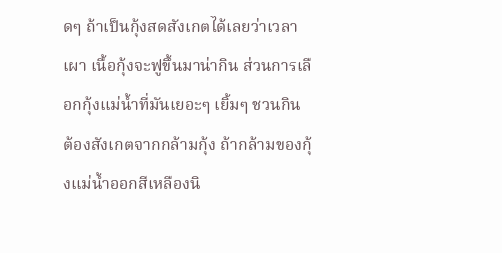ดๆ ถ้าเป็นกุ้งสดสังเกตได้เลยว่าเวลาเผา เนื้อกุ้งจะฟูขึ้นมาน่ากิน ส่วนการเลือกกุ้งแม่น้ำที่มันเยอะๆ เยิ้มๆ ชวนกิน ต้องสังเกตจากกล้ามกุ้ง ถ้ากล้ามของกุ้งแม่น้ำออกสีเหลืองนิ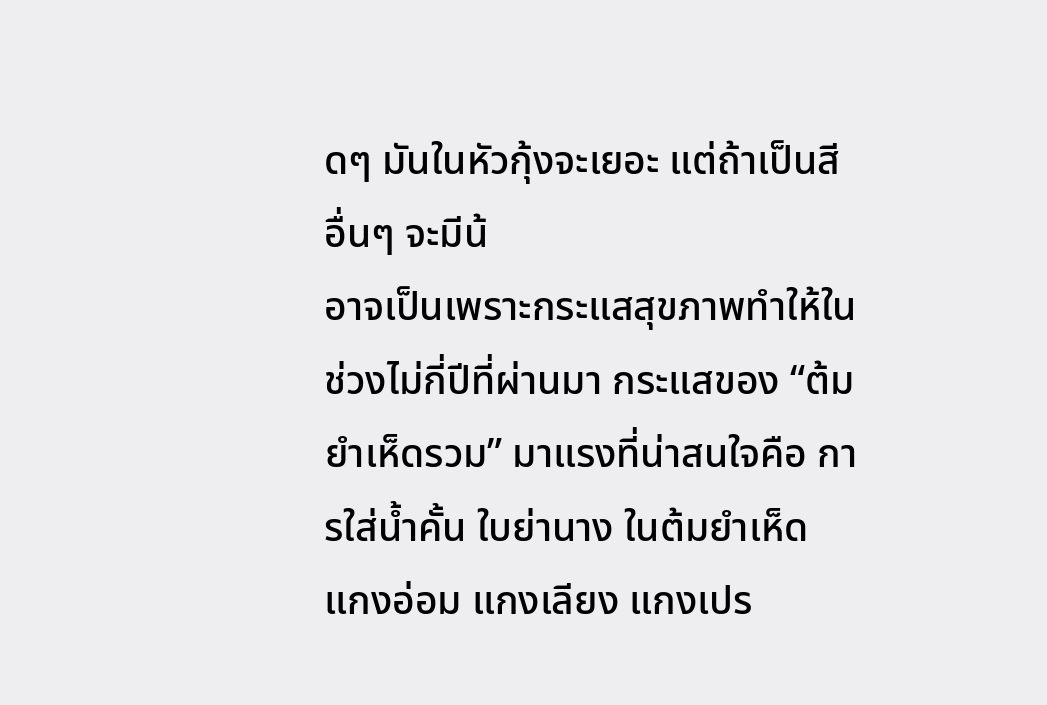ดๆ มันในหัวกุ้งจะเยอะ แต่ถ้าเป็นสีอื่นๆ จะมีน้
อาจเป็นเพราะกระแสสุขภาพทำให้ในช่วงไม่กี่ปีที่ผ่านมา กระแสของ “ต้มยำเห็ดรวม” มาแรงที่น่าสนใจคือ การใส่น้ำคั้น ใบย่านาง ในต้มยำเห็ด แกงอ่อม แกงเลียง แกงเปร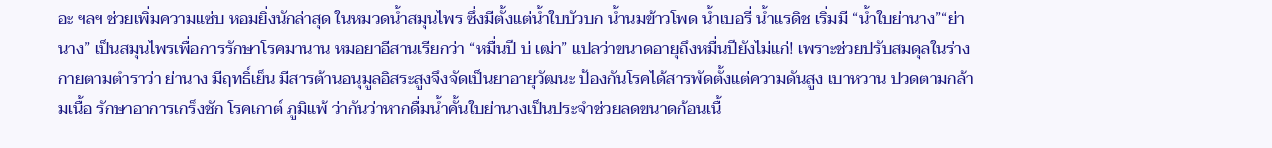อะ ฯลฯ ช่วยเพิ่มความแซ่บ หอมยิ่งนักล่าสุด ในหมวดน้ำสมุนไพร ซึ่งมีตั้งแต่น้ำใบบัวบก น้ำนมข้าวโพด น้ำเบอรี่ น้ำแรดิช เริ่มมี “น้ำใบย่านาง”“ย่านาง” เป็นสมุนไพรเพื่อการรักษาโรคมานาน หมอยาอีสานเรียกว่า “หมื่นปี บ่ เฒ่า” แปลว่าขนาดอายุถึงหมื่นปียังไม่แก่! เพราะช่วยปรับสมดุลในร่างกายตามตำราว่า ย่านาง มีฤทธิ์เย็น มีสารต้านอนุมูลอิสระสูงจึงจัดเป็นยาอายุวัฒนะ ป้องกันโรคได้สารพัดตั้งแต่ความดันสูง เบาหวาน ปวดตามกล้ามเนื้อ รักษาอาการเกร็งชัก โรคเกาต์ ภูมิแพ้ ว่ากันว่าหากดื่มน้ำคั้นใบย่านางเป็นประจำช่วยลดขนาดก้อนเนื้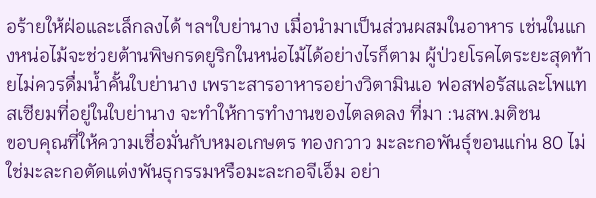อร้ายให้ฝ่อและเล็กลงได้ ฯลฯใบย่านาง เมื่อนำมาเป็นส่วนผสมในอาหาร เช่นในแกงหน่อไม้จะช่วยต้านพิษกรดยูริกในหน่อไม้ได้อย่างไรก็ตาม ผู้ป่วยโรคไตระยะสุดท้ายไม่ควรดื่มน้ำคั้นใบย่านาง เพราะสารอาหารอย่างวิตามินเอ ฟอสฟอรัสและโพแทสเซียมที่อยู่ในใบย่านาง จะทำให้การทำงานของไตลดลง ที่มา :นสพ.มติชน
ขอบคุณที่ให้ความเชื่อมั่นกับหมอเกษตร ทองกวาว มะละกอพันธุ์ขอนแก่น 80 ไม่ใช่มะละกอตัดแต่งพันธุกรรมหรือมะละกอจีเอ็ม อย่า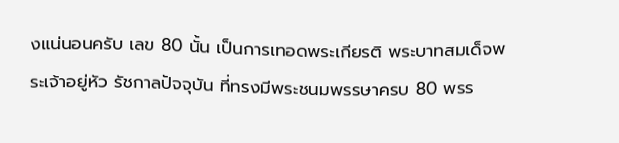งแน่นอนครับ เลข 80 นั้น เป็นการเทอดพระเกียรติ พระบาทสมเด็จพระเจ้าอยู่หัว รัชกาลปัจจุบัน ที่ทรงมีพระชนมพรรษาครบ 80 พรร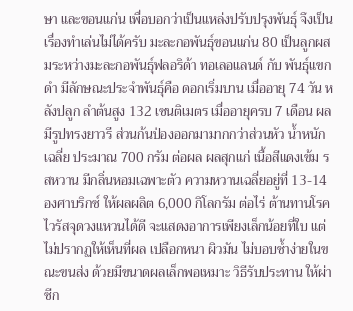ษา และขอนแก่น เพื่อบอกว่าเป็นแหล่งปรับปรุงพันธุ์ จึงเป็นเรื่องทำเล่นไม่ได้ครับ มะละกอพันธุ์ขอนแก่น 80 เป็นลูกผสมระหว่างมะละกอพันธุ์ฟลอริด้า ทอเลอแลนด์ กับ พันธุ์แขกดำ มีลักษณะประจำพันธุ์คือ ดอกเริ่มบาน เมื่ออายุ 74 วัน หลังปลูก ลำต้นสูง 132 เซนติเมตร เมื่ออายุครบ 7 เดือน ผลมีรูปทรงยาวรี ส่วนก้นป่องออกมามากกว่าส่วนหัว น้ำหนักเฉลี่ย ประมาณ 700 กรัม ต่อผล ผลสุกแก่ เนื้อสีแดงเข้ม รสหวาน มีกลิ่นหอมเฉพาะตัว ความหวานเฉลี่ยอยู่ที่ 13-14 องศาบริกซ์ ให้ผลผลิต 6,000 กิโลกรัม ต่อไร่ ต้านทานโรคไวรัสจุดวงแหวนได้ดี จะแสดงอาการเพียงเล็กน้อยที่ใบ แต่ไม่ปรากฏให้เห็นที่ผล เปลือกหนา ผิวมัน ไม่บอบช้ำง่ายในขณะขนส่ง ด้วยมีขนาดผลเล็กพอเหมาะ วิธีรับประทาน ให้ผ่าซีก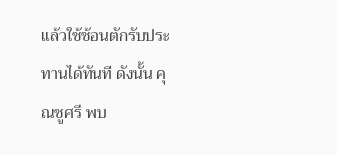แล้วใช้ช้อนตักรับประทานได้ทันที ดังนั้น คุณชูศรี พบ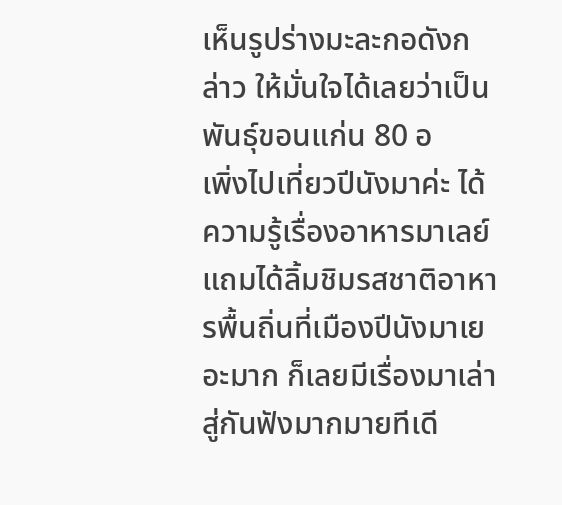เห็นรูปร่างมะละกอดังกล่าว ให้มั่นใจได้เลยว่าเป็นพันธุ์ขอนแก่น 80 อ
เพิ่งไปเที่ยวปีนังมาค่ะ ได้ความรู้เรื่องอาหารมาเลย์ แถมได้ลิ้มชิมรสชาติอาหารพื้นถิ่นที่เมืองปีนังมาเยอะมาก ก็เลยมีเรื่องมาเล่าสู่กันฟังมากมายทีเดี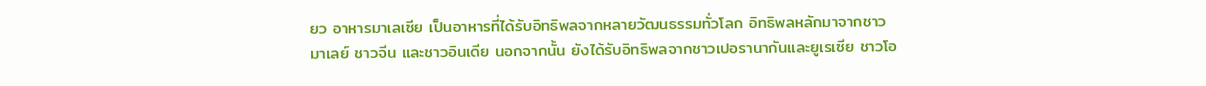ยว อาหารมาเลเซีย เป็นอาหารที่ได้รับอิทธิพลจากหลายวัฒนธรรมทั่วโลก อิทธิพลหลักมาจากชาวมาเลย์ ชาวจีน และชาวอินเดีย นอกจากนั้น ยังได้รับอิทธิพลจากชาวเปอรานากันและยูเรเซีย ชาวโอ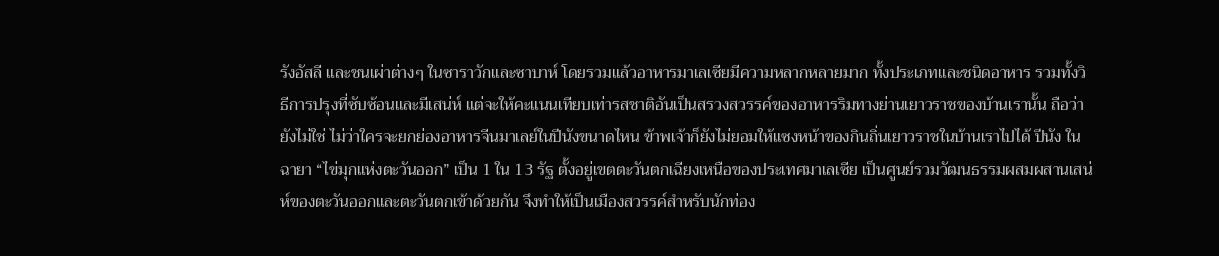รังอัสลี และชนเผ่าต่างๆ ในซาราวักและซาบาห์ โดยรวมแล้วอาหารมาเลเซียมีความหลากหลายมาก ทั้งประเภทและชนิดอาหาร รวมทั้งวิธีการปรุงที่ซับซ้อนและมีเสน่ห์ แต่จะให้คะแนนเทียบเท่ารสชาติอันเป็นสรวงสวรรค์ของอาหารริมทางย่านเยาวราชของบ้านเรานั้น ถือว่ายังไม่ใช่ ไม่ว่าใครจะยกย่องอาหารจีนมาเลย์ในปีนังขนาดไหน ข้าพเจ้าก็ยังไม่ยอมให้แซงหน้าของกินถิ่นเยาวราชในบ้านเราไปได้ ปีนัง ในฉายา “ไข่มุกแห่งตะวันออก” เป็น 1 ใน 13 รัฐ ตั้งอยู่เขตตะวันตกเฉียงเหนือของประเทศมาเลเซีย เป็นศูนย์รวมวัฒนธรรมผสมผสานเสน่ห์ของตะวันออกและตะวันตกเข้าด้วยกัน จึงทำให้เป็นเมืองสวรรค์สำหรับนักท่อง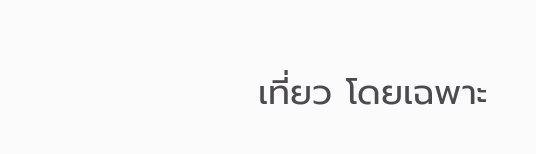เที่ยว โดยเฉพาะ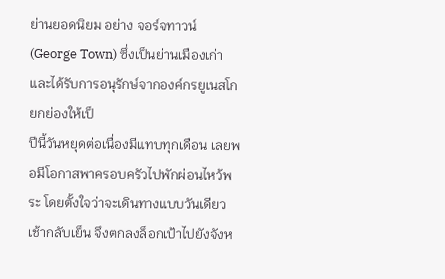ย่านยอดนิยม อย่าง จอร์จทาวน์ (George Town) ซึ่งเป็นย่านเมืองเก่าและได้รับการอนุรักษ์จากองค์กรยูเนสโก ยกย่องให้เป็
ปีนี้วันหยุดต่อเนื่องมีแทบทุกเดือน เลยพอมีโอกาสพาครอบครัวไปพักผ่อนไหว้พระ โดยตั้งใจว่าจะเดินทางแบบวันเดียวเช้ากลับเย็น จึงตกลงล็อกเป้าไปยังจังห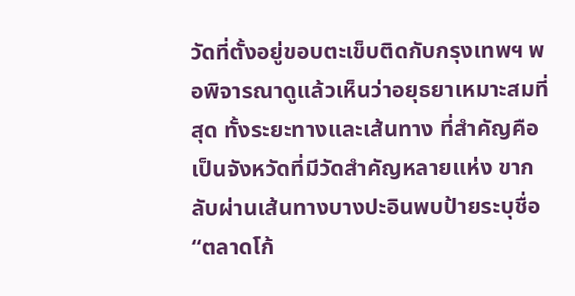วัดที่ตั้งอยู่ขอบตะเข็บติดกับกรุงเทพฯ พอพิจารณาดูแล้วเห็นว่าอยุธยาเหมาะสมที่สุด ทั้งระยะทางและเส้นทาง ที่สำคัญคือเป็นจังหวัดที่มีวัดสำคัญหลายแห่ง ขากลับผ่านเส้นทางบางปะอินพบป้ายระบุชื่อ “ตลาดโก้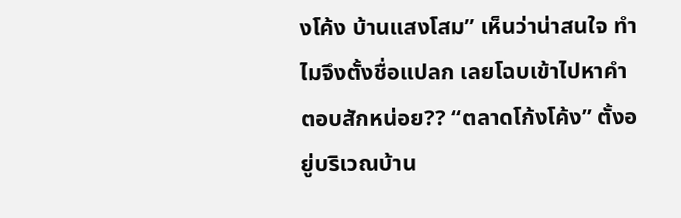งโค้ง บ้านแสงโสม” เห็นว่าน่าสนใจ ทำไมจึงตั้งชื่อแปลก เลยโฉบเข้าไปหาคำตอบสักหน่อย?? “ตลาดโก้งโค้ง” ตั้งอยู่บริเวณบ้าน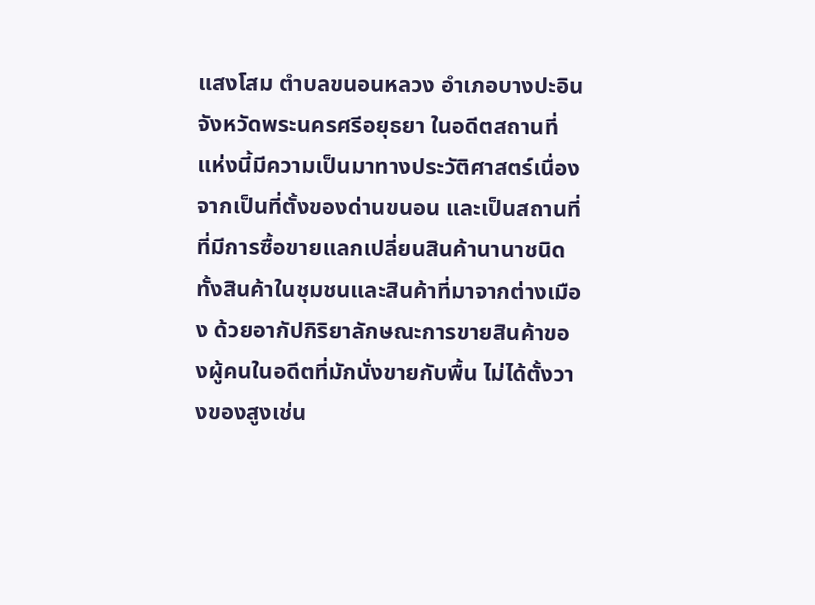แสงโสม ตำบลขนอนหลวง อำเภอบางปะอิน จังหวัดพระนครศรีอยุธยา ในอดีตสถานที่แห่งนี้มีความเป็นมาทางประวัติศาสตร์เนื่องจากเป็นที่ตั้งของด่านขนอน และเป็นสถานที่ที่มีการซื้อขายแลกเปลี่ยนสินค้านานาชนิด ทั้งสินค้าในชุมชนและสินค้าที่มาจากต่างเมือง ด้วยอากัปกิริยาลักษณะการขายสินค้าของผู้คนในอดีตที่มักนั่งขายกับพื้น ไม่ได้ตั้งวางของสูงเช่น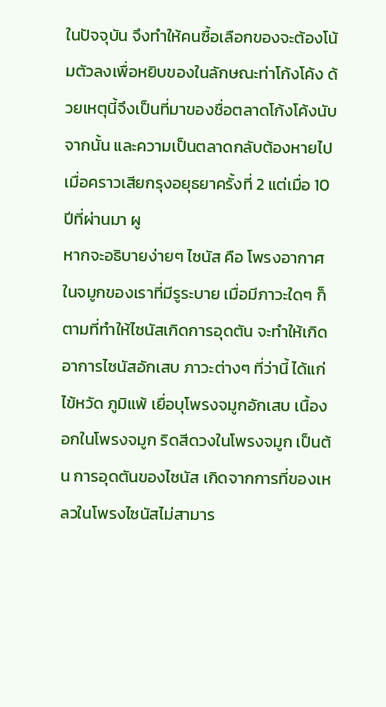ในปัจจุบัน จึงทำให้คนซื้อเลือกของจะต้องโน้มตัวลงเพื่อหยิบของในลักษณะท่าโก้งโค้ง ด้วยเหตุนี้จึงเป็นที่มาของชื่อตลาดโก้งโค้งนับจากนั้น และความเป็นตลาดกลับต้องหายไปเมื่อคราวเสียกรุงอยุธยาครั้งที่ 2 แต่เมื่อ 10 ปีที่ผ่านมา ผู
หากจะอธิบายง่ายๆ ไซนัส คือ โพรงอากาศในจมูกของเราที่มีรูระบาย เมื่อมีภาวะใดๆ ก็ตามที่ทำให้ไซนัสเกิดการอุดตัน จะทำให้เกิดอาการไซนัสอักเสบ ภาวะต่างๆ ที่ว่านี้ ได้แก่ ไข้หวัด ภูมิแพ้ เยื่อบุโพรงจมูกอักเสบ เนื้องอกในโพรงจมูก ริดสีดวงในโพรงจมูก เป็นต้น การอุดตันของไซนัส เกิดจากการที่ของเหลวในโพรงไซนัสไม่สามาร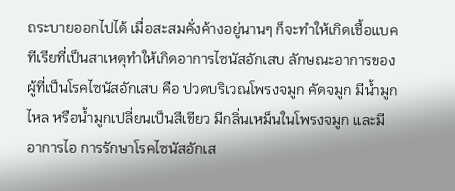ถระบายออกไปได้ เมื่อสะสมคั่งค้างอยู่นานๆ ก็จะทำให้เกิดเชื้อแบคทีเรียที่เป็นสาเหตุทำให้เกิดอาการไซนัสอักเสบ ลักษณะอาการของผู้ที่เป็นโรคไซนัสอักเสบ คือ ปวดบริเวณโพรงจมูก คัดจมูก มีน้ำมูกไหล หรือน้ำมูกเปลี่ยนเป็นสีเขียว มีกลิ่นเหม็นในโพรงจมูก และมีอาการไอ การรักษาโรคไซนัสอักเส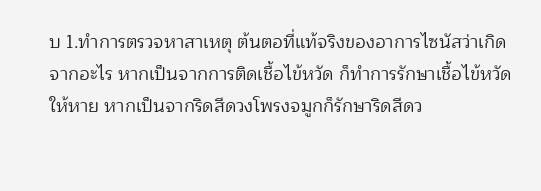บ 1.ทำการตรวจหาสาเหตุ ต้นตอที่แท้จริงของอาการไซนัสว่าเกิดจากอะไร หากเป็นจากการติดเชื้อไข้หวัด ก็ทำการรักษาเชื้อไข้หวัดให้หาย หากเป็นจากริดสีดวงโพรงจมูกก็รักษาริดสีดว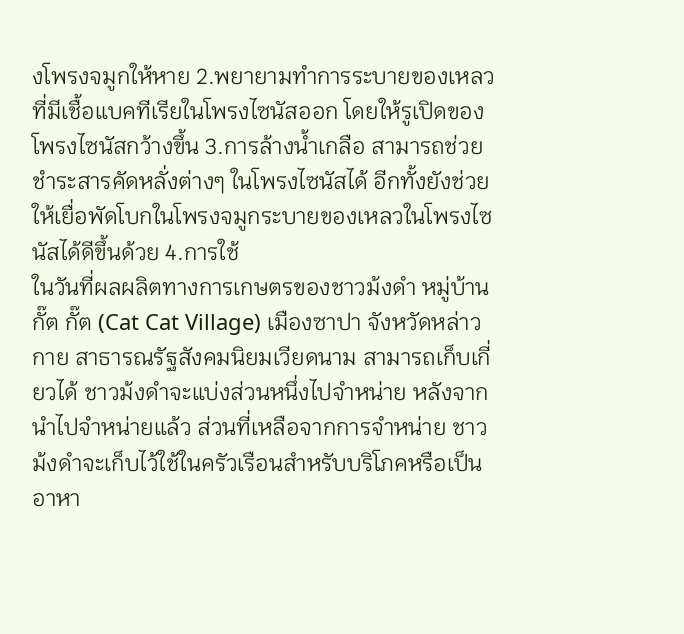งโพรงจมูกให้หาย 2.พยายามทำการระบายของเหลวที่มีเชื้อแบคทีเรียในโพรงไซนัสออก โดยให้รูเปิดของโพรงไซนัสกว้างขึ้น 3.การล้างน้ำเกลือ สามารถช่วยชำระสารคัดหลั่งต่างๆ ในโพรงไซนัสได้ อีกทั้งยังช่วยให้เยื่อพัดโบกในโพรงจมูกระบายของเหลวในโพรงไซนัสได้ดีขึ้นด้วย 4.การใช้
ในวันที่ผลผลิตทางการเกษตรของชาวม้งดำ หมู่บ้านกั๊ต กั๊ต (Cat Cat Village) เมืองซาปา จังหวัดหล่าวกาย สาธารณรัฐสังคมนิยมเวียดนาม สามารถเก็บเกี่ยวได้ ชาวม้งดำจะแบ่งส่วนหนึ่งไปจำหน่าย หลังจากนำไปจำหน่ายแล้ว ส่วนที่เหลือจากการจำหน่าย ชาวม้งดำจะเก็บไว้ใช้ในครัวเรือนสำหรับบริโภคหรือเป็นอาหา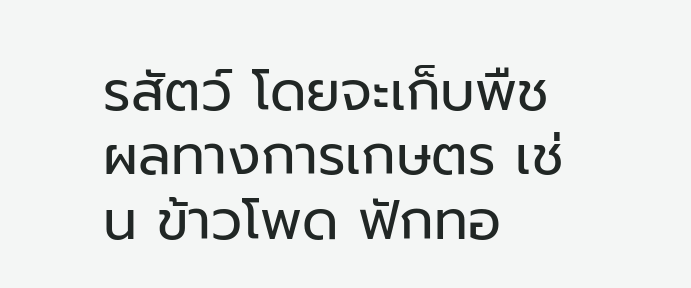รสัตว์ โดยจะเก็บพืชผลทางการเกษตร เช่น ข้าวโพด ฟักทอ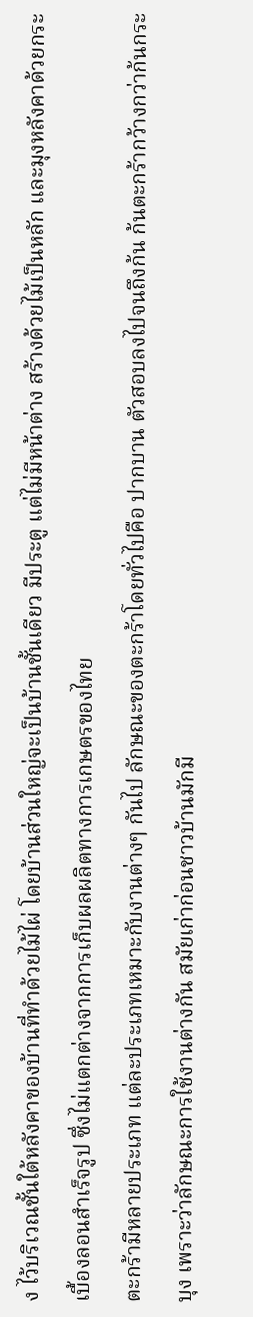ง ไว้บริเวณชั้นใต้หลังคาของบ้านที่ทำด้วยไม้ไผ่ โดยบ้านส่วนใหญ่จะเป็นบ้านชั้นเดียว มีประตู แต่ไม่มีหน้าต่าง สร้างด้วยไม้เป็นหลัก และมุงหลังคาด้วยกระเบื้องลอนสำเร็จรูป ซึ่งไม่แตกต่างจากการเก็บผลผลิตทางการเกษตรของไทย
ตะกร้ามีหลายประเภท แต่ละประเภทเหมาะกับงานต่างๆ กันไป ลักษณะของตะกร้าโดยทั่วไปคือ ปากบาน ตัวสอบลงไปจนถึงก้น ก้นตะกร้ากว้างกว่าก้นกระบุง เพราะว่าลักษณะการใช้งานต่างกัน สมัยเก่าก่อนชาวบ้านมักมี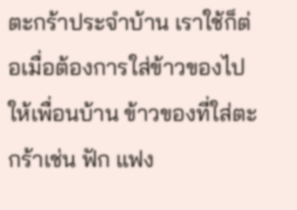ตะกร้าประจำบ้าน เราใช้ก็ต่อเมื่อต้องการใส่ข้าวของไปให้เพื่อนบ้าน ข้าวของที่ใส่ตะกร้าเช่น ฟัก แฟง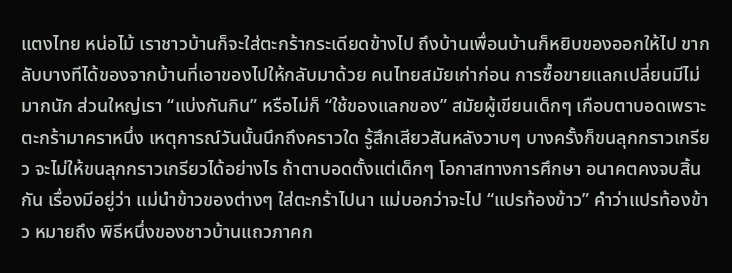แตงไทย หน่อไม้ เราชาวบ้านก็จะใส่ตะกร้ากระเดียดข้างไป ถึงบ้านเพื่อนบ้านก็หยิบของออกให้ไป ขากลับบางทีได้ของจากบ้านที่เอาของไปให้กลับมาด้วย คนไทยสมัยเก่าก่อน การซื้อขายแลกเปลี่ยนมีไม่มากนัก ส่วนใหญ่เรา “แบ่งกันกิน” หรือไม่ก็ “ใช้ของแลกของ” สมัยผู้เขียนเด็กๆ เกือบตาบอดเพราะตะกร้ามาคราหนึ่ง เหตุการณ์วันนั้นนึกถึงคราวใด รู้สึกเสียวสันหลังวาบๆ บางครั้งก็ขนลุกกราวเกรียว จะไม่ให้ขนลุกกราวเกรียวได้อย่างไร ถ้าตาบอดตั้งแต่เด็กๆ โอกาสทางการศึกษา อนาคตคงจบสิ้นกัน เรื่องมีอยู่ว่า แม่นำข้าวของต่างๆ ใส่ตะกร้าไปนา แม่บอกว่าจะไป “แปรท้องข้าว” คำว่าแปรท้องข้าว หมายถึง พิธีหนึ่งของชาวบ้านแถวภาคก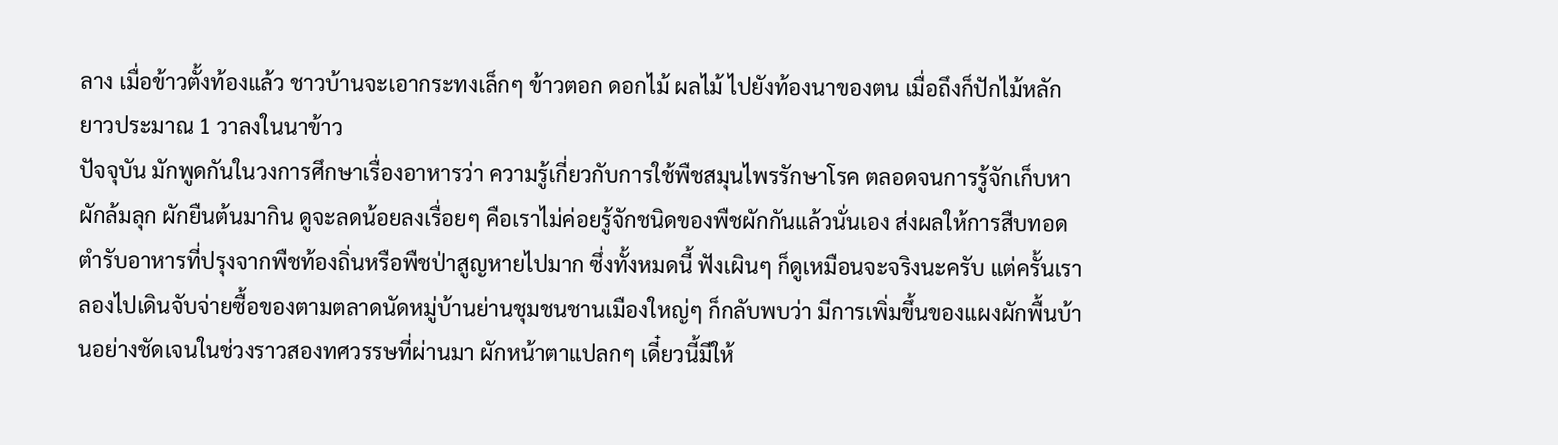ลาง เมื่อข้าวตั้งท้องแล้ว ชาวบ้านจะเอากระทงเล็กๆ ข้าวตอก ดอกไม้ ผลไม้ ไปยังท้องนาของตน เมื่อถึงก็ปักไม้หลักยาวประมาณ 1 วาลงในนาข้าว
ปัจจุบัน มักพูดกันในวงการศึกษาเรื่องอาหารว่า ความรู้เกี่ยวกับการใช้พืชสมุนไพรรักษาโรค ตลอดจนการรู้จักเก็บหาผักล้มลุก ผักยืนต้นมากิน ดูจะลดน้อยลงเรื่อยๆ คือเราไม่ค่อยรู้จักชนิดของพืชผักกันแล้วนั่นเอง ส่งผลให้การสืบทอดตำรับอาหารที่ปรุงจากพืชท้องถิ่นหรือพืชป่าสูญหายไปมาก ซึ่งทั้งหมดนี้ ฟังเผินๆ ก็ดูเหมือนจะจริงนะครับ แต่ครั้นเราลองไปเดินจับจ่ายซื้อของตามตลาดนัดหมู่บ้านย่านชุมชนชานเมืองใหญ่ๆ ก็กลับพบว่า มีการเพิ่มขึ้นของแผงผักพื้นบ้านอย่างชัดเจนในช่วงราวสองทศวรรษที่ผ่านมา ผักหน้าตาแปลกๆ เดี๋ยวนี้มีให้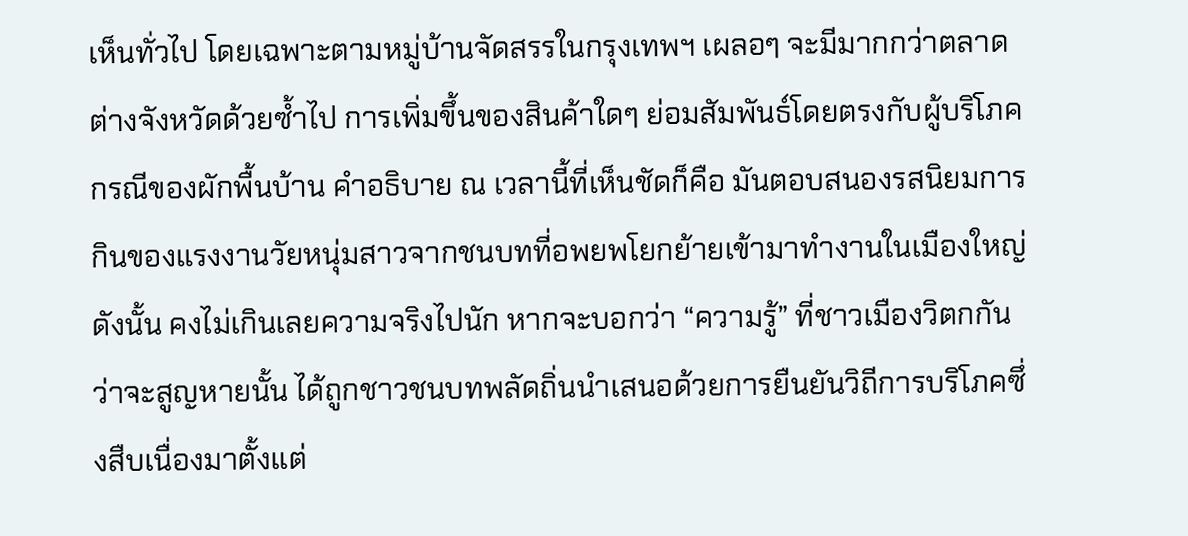เห็นทั่วไป โดยเฉพาะตามหมู่บ้านจัดสรรในกรุงเทพฯ เผลอๆ จะมีมากกว่าตลาดต่างจังหวัดด้วยซ้ำไป การเพิ่มขึ้นของสินค้าใดๆ ย่อมสัมพันธ์โดยตรงกับผู้บริโภค กรณีของผักพื้นบ้าน คำอธิบาย ณ เวลานี้ที่เห็นชัดก็คือ มันตอบสนองรสนิยมการกินของแรงงานวัยหนุ่มสาวจากชนบทที่อพยพโยกย้ายเข้ามาทำงานในเมืองใหญ่ ดังนั้น คงไม่เกินเลยความจริงไปนัก หากจะบอกว่า “ความรู้” ที่ชาวเมืองวิตกกันว่าจะสูญหายนั้น ได้ถูกชาวชนบทพลัดถิ่นนำเสนอด้วยการยืนยันวิถีการบริโภคซึ่งสืบเนื่องมาตั้งแต่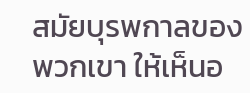สมัยบุรพกาลของพวกเขา ให้เห็นอ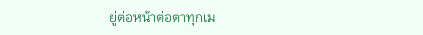ยู่ต่อหน้าต่อตาทุกเม